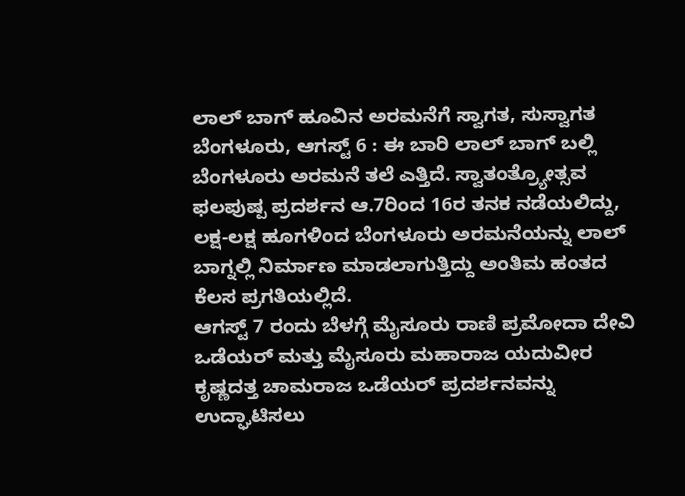ಲಾಲ್ ಬಾಗ್ ಹೂವಿನ ಅರಮನೆಗೆ ಸ್ವಾಗತ, ಸುಸ್ವಾಗತ
ಬೆಂಗಳೂರು, ಆಗಸ್ಟ್ 6 : ಈ ಬಾರಿ ಲಾಲ್ ಬಾಗ್ ಬಲ್ಲಿ ಬೆಂಗಳೂರು ಅರಮನೆ ತಲೆ ಎತ್ತಿದೆ. ಸ್ವಾತಂತ್ರ್ಯೋತ್ಸವ ಫಲಪುಷ್ಪ ಪ್ರದರ್ಶನ ಆ.7ರಿಂದ 16ರ ತನಕ ನಡೆಯಲಿದ್ದು, ಲಕ್ಷ-ಲಕ್ಷ ಹೂಗಳಿಂದ ಬೆಂಗಳೂರು ಅರಮನೆಯನ್ನು ಲಾಲ್ ಬಾಗ್ನಲ್ಲಿ ನಿರ್ಮಾಣ ಮಾಡಲಾಗುತ್ತಿದ್ದು ಅಂತಿಮ ಹಂತದ ಕೆಲಸ ಪ್ರಗತಿಯಲ್ಲಿದೆ.
ಆಗಸ್ಟ್ 7 ರಂದು ಬೆಳಗ್ಗೆ ಮೈಸೂರು ರಾಣಿ ಪ್ರಮೋದಾ ದೇವಿ ಒಡೆಯರ್ ಮತ್ತು ಮೈಸೂರು ಮಹಾರಾಜ ಯದುವೀರ ಕೃಷ್ಣದತ್ತ ಚಾಮರಾಜ ಒಡೆಯರ್ ಪ್ರದರ್ಶನವನ್ನು ಉದ್ಘಾಟಿಸಲು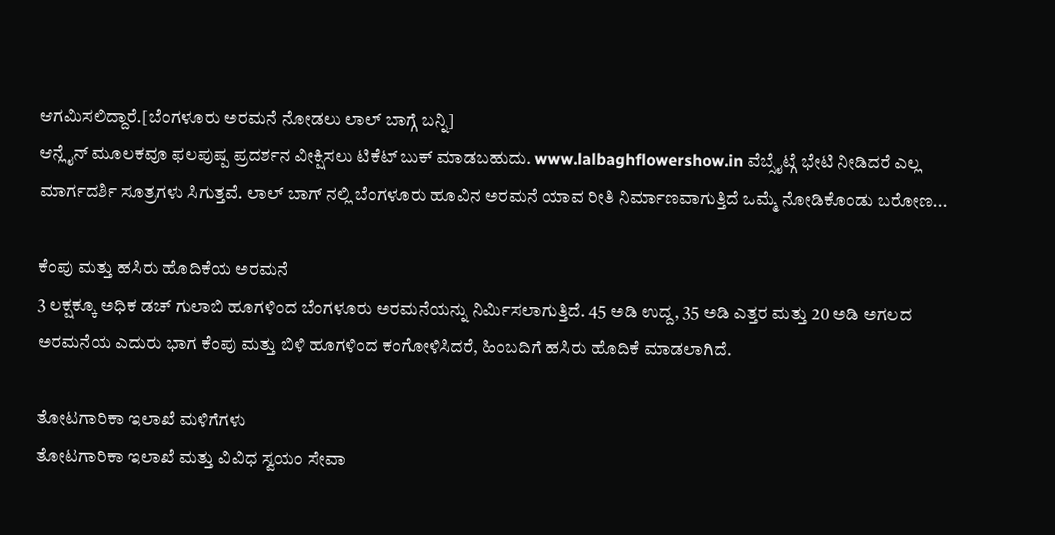ಆಗಮಿಸಲಿದ್ದಾರೆ.[ಬೆಂಗಳೂರು ಅರಮನೆ ನೋಡಲು ಲಾಲ್ ಬಾಗ್ಗೆ ಬನ್ನಿ]
ಆನ್ಲೈನ್ ಮೂಲಕವೂ ಫಲಪುಷ್ಪ ಪ್ರದರ್ಶನ ವೀಕ್ಷಿಸಲು ಟಿಕೆಟ್ ಬುಕ್ ಮಾಡಬಹುದು. www.lalbaghflowershow.in ವೆಬ್ಸೈಟ್ಗೆ ಭೇಟಿ ನೀಡಿದರೆ ಎಲ್ಲ ಮಾರ್ಗದರ್ಶಿ ಸೂತ್ರಗಳು ಸಿಗುತ್ತವೆ. ಲಾಲ್ ಬಾಗ್ ನಲ್ಲಿ ಬೆಂಗಳೂರು ಹೂವಿನ ಅರಮನೆ ಯಾವ ರೀತಿ ನಿರ್ಮಾಣವಾಗುತ್ತಿದೆ ಒಮ್ಮೆ ನೋಡಿಕೊಂಡು ಬರೋಣ...

ಕೆಂಪು ಮತ್ತು ಹಸಿರು ಹೊದಿಕೆಯ ಅರಮನೆ
3 ಲಕ್ಷಕ್ಕೂ ಅಧಿಕ ಡಚ್ ಗುಲಾಬಿ ಹೂಗಳಿಂದ ಬೆಂಗಳೂರು ಅರಮನೆಯನ್ನು ನಿರ್ಮಿಸಲಾಗುತ್ತಿದೆ. 45 ಅಡಿ ಉದ್ದ, 35 ಅಡಿ ಎತ್ತರ ಮತ್ತು 20 ಅಡಿ ಅಗಲದ ಅರಮನೆಯ ಎದುರು ಭಾಗ ಕೆಂಪು ಮತ್ತು ಬಿಳಿ ಹೂಗಳಿಂದ ಕಂಗೋಳಿಸಿದರೆ, ಹಿಂಬದಿಗೆ ಹಸಿರು ಹೊದಿಕೆ ಮಾಡಲಾಗಿದೆ.

ತೋಟಗಾರಿಕಾ ಇಲಾಖೆ ಮಳಿಗೆಗಳು
ತೋಟಗಾರಿಕಾ ಇಲಾಖೆ ಮತ್ತು ವಿವಿಧ ಸ್ವಯಂ ಸೇವಾ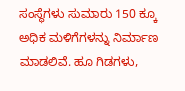ಸಂಸ್ಥೆಗಳು ಸುಮಾರು 150 ಕ್ಕೂ ಅಧಿಕ ಮಳಿಗೆಗಳನ್ನು ನಿರ್ಮಾಣ ಮಾಡಲಿವೆ. ಹೂ ಗಿಡಗಳು,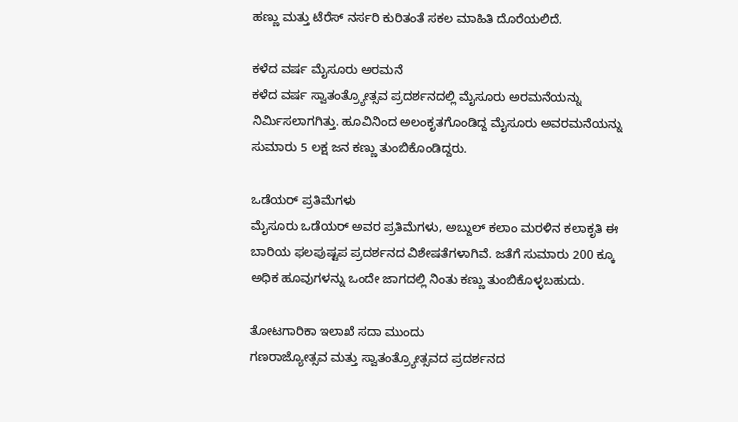ಹಣ್ಣು ಮತ್ತು ಟೆರೆಸ್ ನರ್ಸರಿ ಕುರಿತಂತೆ ಸಕಲ ಮಾಹಿತಿ ದೊರೆಯಲಿದೆ.

ಕಳೆದ ವರ್ಷ ಮೈಸೂರು ಅರಮನೆ
ಕಳೆದ ವರ್ಷ ಸ್ವಾತಂತ್ರ್ಯೋತ್ಸವ ಪ್ರದರ್ಶನದಲ್ಲಿ ಮೈಸೂರು ಅರಮನೆಯನ್ನು ನಿರ್ಮಿಸಲಾಗಗಿತ್ತು. ಹೂವಿನಿಂದ ಅಲಂಕೃತಗೊಂಡಿದ್ದ ಮೈಸೂರು ಅವರಮನೆಯನ್ನು ಸುಮಾರು 5 ಲಕ್ಷ ಜನ ಕಣ್ಣು ತುಂಬಿಕೊಂಡಿದ್ದರು.

ಒಡೆಯರ್ ಪ್ರತಿಮೆಗಳು
ಮೈಸೂರು ಒಡೆಯರ್ ಅವರ ಪ್ರತಿಮೆಗಳು, ಅಬ್ದುಲ್ ಕಲಾಂ ಮರಳಿನ ಕಲಾಕೃತಿ ಈ ಬಾರಿಯ ಫಲಪುಷ್ಟಪ ಪ್ರದರ್ಶನದ ವಿಶೇಷತೆಗಳಾಗಿವೆ. ಜತೆಗೆ ಸುಮಾರು 200 ಕ್ಕೂ ಅಧಿಕ ಹೂವುಗಳನ್ನು ಒಂದೇ ಜಾಗದಲ್ಲಿ ನಿಂತು ಕಣ್ಣು ತುಂಬಿಕೊಳ್ಳಬಹುದು.

ತೋಟಗಾರಿಕಾ ಇಲಾಖೆ ಸದಾ ಮುಂದು
ಗಣರಾಜ್ಯೋತ್ಸವ ಮತ್ತು ಸ್ವಾತಂತ್ರ್ಯೋತ್ಸವದ ಪ್ರದರ್ಶನದ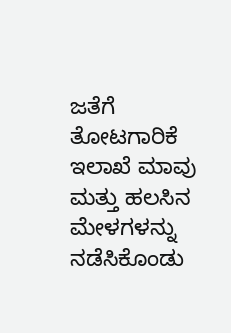ಜತೆಗೆ ತೋಟಗಾರಿಕೆ ಇಲಾಖೆ ಮಾವು ಮತ್ತು ಹಲಸಿನ ಮೇಳಗಳನ್ನು ನಡೆಸಿಕೊಂಡು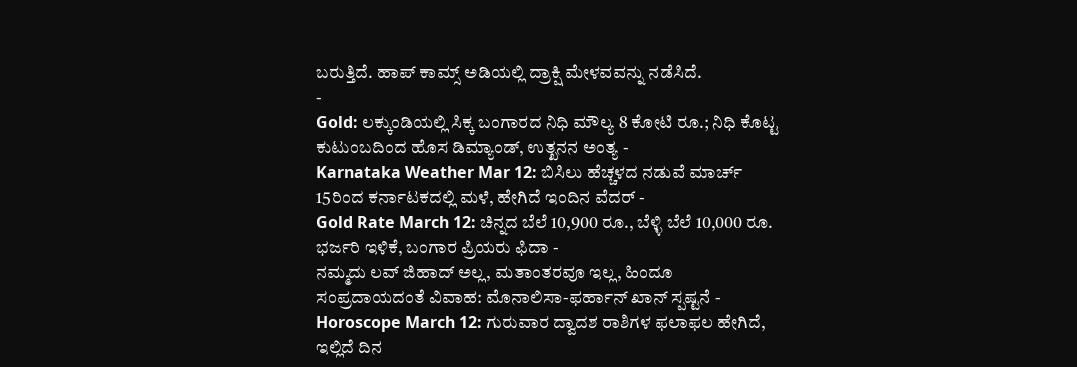ಬರುತ್ತಿದೆ. ಹಾಪ್ ಕಾಮ್ಸ್ ಅಡಿಯಲ್ಲಿ ದ್ರಾಕ್ಷಿ ಮೇಳವವನ್ನು ನಡೆಸಿದೆ.
-
Gold: ಲಕ್ಕುಂಡಿಯಲ್ಲಿ ಸಿಕ್ಕ ಬಂಗಾರದ ನಿಧಿ ಮೌಲ್ಯ 8 ಕೋಟಿ ರೂ.; ನಿಧಿ ಕೊಟ್ಟ ಕುಟುಂಬದಿಂದ ಹೊಸ ಡಿಮ್ಯಾಂಡ್, ಉತ್ಖನನ ಅಂತ್ಯ -
Karnataka Weather Mar 12: ಬಿಸಿಲು ಹೆಚ್ಚಳದ ನಡುವೆ ಮಾರ್ಚ್ 15ರಿಂದ ಕರ್ನಾಟಕದಲ್ಲಿ ಮಳೆ, ಹೇಗಿದೆ ಇಂದಿನ ವೆದರ್ -
Gold Rate March 12: ಚಿನ್ನದ ಬೆಲೆ 10,900 ರೂ., ಬೆಳ್ಳಿ ಬೆಲೆ 10,000 ರೂ. ಭರ್ಜರಿ ಇಳಿಕೆ, ಬಂಗಾರ ಪ್ರಿಯರು ಫಿದಾ -
ನಮ್ಮದು ಲವ್ ಜಿಹಾದ್ ಅಲ್ಲ, ಮತಾಂತರವೂ ಇಲ್ಲ, ಹಿಂದೂ ಸಂಪ್ರದಾಯದಂತೆ ವಿವಾಹ: ಮೊನಾಲಿಸಾ-ಫರ್ಹಾನ್ ಖಾನ್ ಸ್ಪಷ್ಟನೆ -
Horoscope March 12: ಗುರುವಾರ ದ್ವಾದಶ ರಾಶಿಗಳ ಫಲಾಫಲ ಹೇಗಿದೆ, ಇಲ್ಲಿದೆ ದಿನ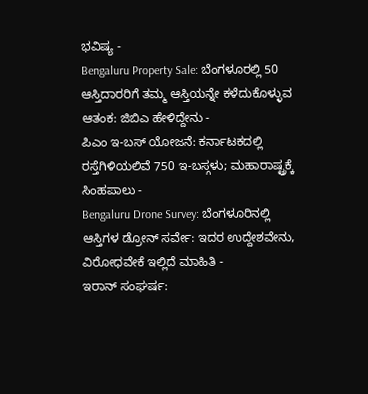ಭವಿಷ್ಯ -
Bengaluru Property Sale: ಬೆಂಗಳೂರಲ್ಲಿ 50 ಆಸ್ತಿದಾರರಿಗೆ ತಮ್ಮ ಆಸ್ತಿಯನ್ನೇ ಕಳೆದುಕೊಳ್ಳುವ ಆತಂಕ: ಜಿಬಿಎ ಹೇಳಿದ್ದೇನು -
ಪಿಎಂ ಇ-ಬಸ್ ಯೋಜನೆ: ಕರ್ನಾಟಕದಲ್ಲಿ ರಸ್ತೆಗಿಳಿಯಲಿವೆ 750 ಇ-ಬಸ್ಗಳು; ಮಹಾರಾಷ್ಟ್ರಕ್ಕೆ ಸಿಂಹಪಾಲು -
Bengaluru Drone Survey: ಬೆಂಗಳೂರಿನಲ್ಲಿ ಆಸ್ತಿಗಳ ಡ್ರೋನ್ ಸರ್ವೇ: ಇದರ ಉದ್ದೇಶವೇನು, ವಿರೋಧವೇಕೆ ಇಲ್ಲಿದೆ ಮಾಹಿತಿ -
ಇರಾನ್ ಸಂಘರ್ಷ: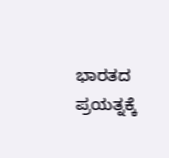ಭಾರತದ ಪ್ರಯತ್ನಕ್ಕೆ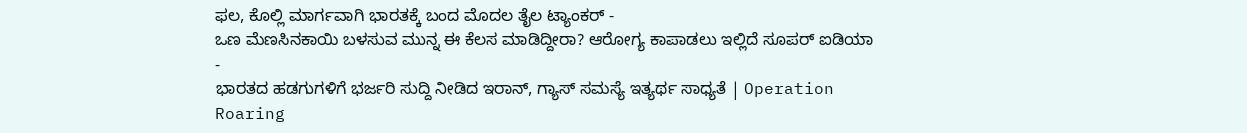ಫಲ, ಕೊಲ್ಲಿ ಮಾರ್ಗವಾಗಿ ಭಾರತಕ್ಕೆ ಬಂದ ಮೊದಲ ತೈಲ ಟ್ಯಾಂಕರ್ -
ಒಣ ಮೆಣಸಿನಕಾಯಿ ಬಳಸುವ ಮುನ್ನ ಈ ಕೆಲಸ ಮಾಡಿದ್ದೀರಾ? ಆರೋಗ್ಯ ಕಾಪಾಡಲು ಇಲ್ಲಿದೆ ಸೂಪರ್ ಐಡಿಯಾ -
ಭಾರತದ ಹಡಗುಗಳಿಗೆ ಭರ್ಜರಿ ಸುದ್ದಿ ನೀಡಿದ ಇರಾನ್, ಗ್ಯಾಸ್ ಸಮಸ್ಯೆ ಇತ್ಯರ್ಥ ಸಾಧ್ಯತೆ | Operation Roaring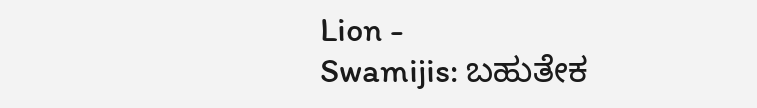Lion -
Swamijis: ಬಹುತೇಕ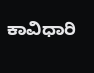ಕಾವಿಧಾರಿ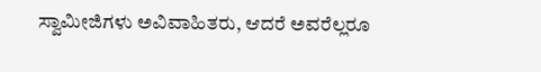ಸ್ವಾಮೀಜಿಗಳು ಅವಿವಾಹಿತರು, ಆದರೆ ಅವರೆಲ್ಲರೂ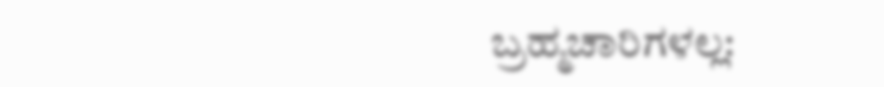ಬ್ರಹ್ಮಚಾರಿಗಳಲ್ಲ: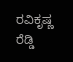ರವಿಕೃಷ್ಣ ರೆಡ್ಡಿ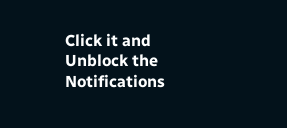Click it and Unblock the Notifications